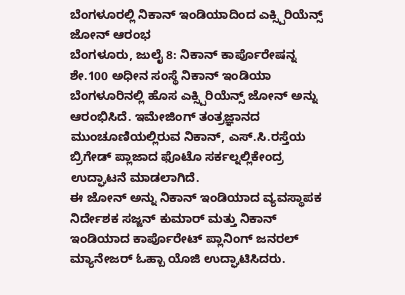ಬೆಂಗಳೂರಲ್ಲಿ ನಿಕಾನ್ ಇಂಡಿಯಾದಿಂದ ಎಕ್ಸ್ಪಿರಿಯೆನ್ಸ್ ಜೋನ್ ಆರಂಭ
ಬೆಂಗಳೂರು, ಜುಲೈ 8: ನಿಕಾನ್ ಕಾರ್ಪೊರೇಷನ್ನ ಶೇ.100 ಅಧೀನ ಸಂಸ್ಥೆ ನಿಕಾನ್ ಇಂಡಿಯಾ ಬೆಂಗಳೂರಿನಲ್ಲಿ ಹೊಸ ಎಕ್ಸ್ಪಿರಿಯೆನ್ಸ್ ಜೋನ್ ಅನ್ನು ಆರಂಭಿಸಿದೆ. ಇಮೇಜಿಂಗ್ ತಂತ್ರಜ್ಞಾನದ ಮುಂಚೂಣಿಯಲ್ಲಿರುವ ನಿಕಾನ್, ಎಸ್.ಸಿ.ರಸ್ತೆಯ ಬ್ರಿಗೇಡ್ ಪ್ಲಾಜಾದ ಫೊಟೊ ಸರ್ಕಲ್ನಲ್ಲಿಕೇಂದ್ರ ಉದ್ಘಾಟನೆ ಮಾಡಲಾಗಿದೆ.
ಈ ಜೋನ್ ಅನ್ನು ನಿಕಾನ್ ಇಂಡಿಯಾದ ವ್ಯವಸ್ಥಾಪಕ ನಿರ್ದೇಶಕ ಸಜ್ಜನ್ ಕುಮಾರ್ ಮತ್ತು ನಿಕಾನ್ ಇಂಡಿಯಾದ ಕಾರ್ಪೊರೇಟ್ ಪ್ಲಾನಿಂಗ್ ಜನರಲ್ ಮ್ಯಾನೇಜರ್ ಓಹ್ಬಾ ಯೊಜಿ ಉದ್ಘಾಟಿಸಿದರು.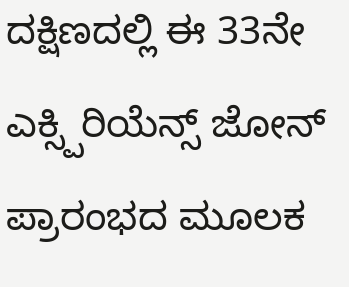ದಕ್ಷಿಣದಲ್ಲಿ ಈ 33ನೇ ಎಕ್ಸ್ಪಿರಿಯೆನ್ಸ್ ಜೋನ್ ಪ್ರಾರಂಭದ ಮೂಲಕ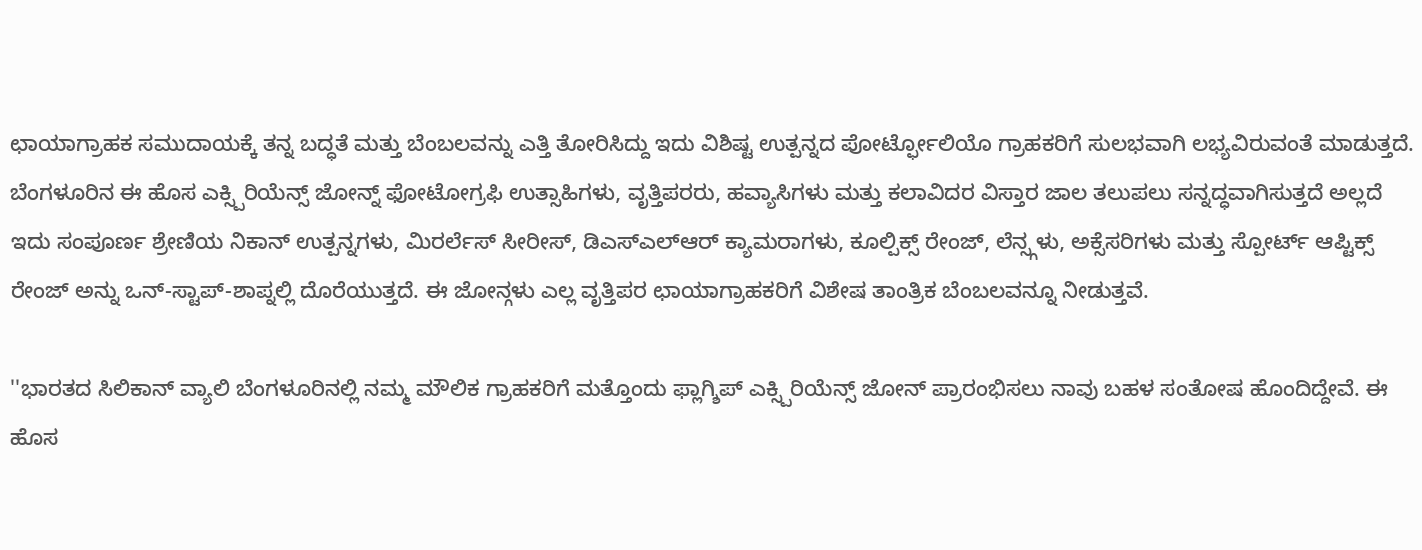ಛಾಯಾಗ್ರಾಹಕ ಸಮುದಾಯಕ್ಕೆ ತನ್ನ ಬದ್ಧತೆ ಮತ್ತು ಬೆಂಬಲವನ್ನು ಎತ್ತಿ ತೋರಿಸಿದ್ದು ಇದು ವಿಶಿಷ್ಟ ಉತ್ಪನ್ನದ ಪೋರ್ಟ್ಫೋಲಿಯೊ ಗ್ರಾಹಕರಿಗೆ ಸುಲಭವಾಗಿ ಲಭ್ಯವಿರುವಂತೆ ಮಾಡುತ್ತದೆ.
ಬೆಂಗಳೂರಿನ ಈ ಹೊಸ ಎಕ್ಸ್ಪಿರಿಯೆನ್ಸ್ ಜೋನ್ನ್ ಫೋಟೋಗ್ರಫಿ ಉತ್ಸಾಹಿಗಳು, ವೃತ್ತಿಪರರು, ಹವ್ಯಾಸಿಗಳು ಮತ್ತು ಕಲಾವಿದರ ವಿಸ್ತಾರ ಜಾಲ ತಲುಪಲು ಸನ್ನದ್ಧವಾಗಿಸುತ್ತದೆ ಅಲ್ಲದೆ ಇದು ಸಂಪೂರ್ಣ ಶ್ರೇಣಿಯ ನಿಕಾನ್ ಉತ್ಪನ್ನಗಳು, ಮಿರರ್ಲೆಸ್ ಸೀರೀಸ್, ಡಿಎಸ್ಎಲ್ಆರ್ ಕ್ಯಾಮರಾಗಳು, ಕೂಲ್ಪಿಕ್ಸ್ ರೇಂಜ್, ಲೆನ್ಸ್ಗಳು, ಅಕ್ಸೆಸರಿಗಳು ಮತ್ತು ಸ್ಪೋರ್ಟ್ ಆಪ್ಟಿಕ್ಸ್ ರೇಂಜ್ ಅನ್ನು ಒನ್-ಸ್ಟಾಪ್-ಶಾಪ್ನಲ್ಲಿ ದೊರೆಯುತ್ತದೆ. ಈ ಜೋನ್ಗಳು ಎಲ್ಲ ವೃತ್ತಿಪರ ಛಾಯಾಗ್ರಾಹಕರಿಗೆ ವಿಶೇಷ ತಾಂತ್ರಿಕ ಬೆಂಬಲವನ್ನೂ ನೀಡುತ್ತವೆ.

''ಭಾರತದ ಸಿಲಿಕಾನ್ ವ್ಯಾಲಿ ಬೆಂಗಳೂರಿನಲ್ಲಿ ನಮ್ಮ ಮೌಲಿಕ ಗ್ರಾಹಕರಿಗೆ ಮತ್ತೊಂದು ಫ್ಲಾಗ್ಶಿಪ್ ಎಕ್ಸ್ಪಿರಿಯೆನ್ಸ್ ಜೋನ್ ಪ್ರಾರಂಭಿಸಲು ನಾವು ಬಹಳ ಸಂತೋಷ ಹೊಂದಿದ್ದೇವೆ. ಈ ಹೊಸ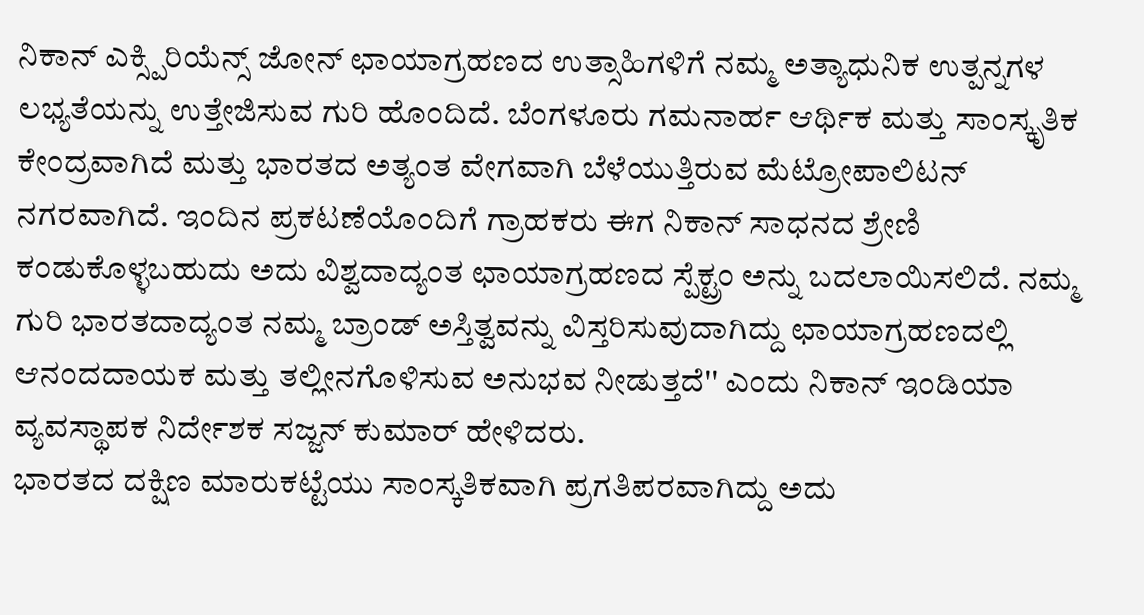ನಿಕಾನ್ ಎಕ್ಸ್ಪಿರಿಯೆನ್ಸ್ ಜೋನ್ ಛಾಯಾಗ್ರಹಣದ ಉತ್ಸಾಹಿಗಳಿಗೆ ನಮ್ಮ ಅತ್ಯಾಧುನಿಕ ಉತ್ಪನ್ನಗಳ ಲಭ್ಯತೆಯನ್ನು ಉತ್ತೇಜಿಸುವ ಗುರಿ ಹೊಂದಿದೆ. ಬೆಂಗಳೂರು ಗಮನಾರ್ಹ ಆರ್ಥಿಕ ಮತ್ತು ಸಾಂಸ್ಕೃತಿಕ ಕೇಂದ್ರವಾಗಿದೆ ಮತ್ತು ಭಾರತದ ಅತ್ಯಂತ ವೇಗವಾಗಿ ಬೆಳೆಯುತ್ತಿರುವ ಮೆಟ್ರೋಪಾಲಿಟನ್ ನಗರವಾಗಿದೆ. ಇಂದಿನ ಪ್ರಕಟಣೆಯೊಂದಿಗೆ ಗ್ರಾಹಕರು ಈಗ ನಿಕಾನ್ ಸಾಧನದ ಶ್ರೇಣಿ ಕಂಡುಕೊಳ್ಳಬಹುದು ಅದು ವಿಶ್ವದಾದ್ಯಂತ ಛಾಯಾಗ್ರಹಣದ ಸ್ಪೆಕ್ಟ್ರಂ ಅನ್ನು ಬದಲಾಯಿಸಲಿದೆ. ನಮ್ಮ ಗುರಿ ಭಾರತದಾದ್ಯಂತ ನಮ್ಮ ಬ್ರಾಂಡ್ ಅಸ್ತಿತ್ವವನ್ನು ವಿಸ್ತರಿಸುವುದಾಗಿದ್ದು ಛಾಯಾಗ್ರಹಣದಲ್ಲಿ ಆನಂದದಾಯಕ ಮತ್ತು ತಲ್ಲೀನಗೊಳಿಸುವ ಅನುಭವ ನೀಡುತ್ತದೆ'' ಎಂದು ನಿಕಾನ್ ಇಂಡಿಯಾ ವ್ಯವಸ್ಥಾಪಕ ನಿರ್ದೇಶಕ ಸಜ್ಜನ್ ಕುಮಾರ್ ಹೇಳಿದರು.
ಭಾರತದ ದಕ್ಷಿಣ ಮಾರುಕಟ್ಟೆಯು ಸಾಂಸ್ಕತಿಕವಾಗಿ ಪ್ರಗತಿಪರವಾಗಿದ್ದು ಅದು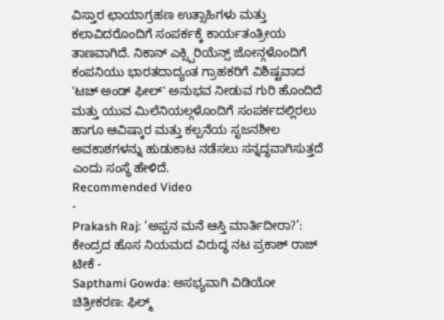ವಿಸ್ತಾರ ಛಾಯಾಗ್ರಹಣ ಉತ್ಸಾಹಿಗಳು ಮತ್ತು ಕಲಾವಿದರೊಂದಿಗೆ ಸಂಪರ್ಕಕ್ಕೆ ಕಾರ್ಯತಂತ್ರೀಯ ತಾಣವಾಗಿದೆ. ನಿಕಾನ್ ಎಕ್ಸ್ಪಿರಿಯೆನ್ಸ್ ಜೋನ್ಗಳೊಂದಿಗೆ ಕಂಪನಿಯು ಭಾರತದಾದ್ಯಂತ ಗ್ರಾಹಕರಿಗೆ ವಿಶಿಷ್ಟವಾದ 'ಟಚ್ ಅಂಡ್ ಫೀಲ್' ಅನುಭವ ನೀಡುವ ಗುರಿ ಹೊಂದಿದೆ ಮತ್ತು ಯುವ ಮಿಲೆನಿಯಲ್ಗಳೊಂದಿಗೆ ಸಂಪರ್ಕದಲ್ಲಿರಲು ಹಾಗೂ ಆವಿಷ್ಕಾರ ಮತ್ತು ಕಲ್ಪನೆಯ ಸೃಜನಶೀಲ ಅವಕಾಶಗಳನ್ನು ಹುಡುಕಾಟ ನಡೆಸಲು ಸನ್ನದ್ಧವಾಗಿಸುತ್ತದೆ ಎಂದು ಸಂಸ್ಥೆ ಹೇಳಿದೆ.
Recommended Video
-
Prakash Raj: ‘ಅಪ್ಪನ ಮನೆ ಆಸ್ತಿ ಮಾರ್ತಿದೀರಾ?’: ಕೇಂದ್ರದ ಹೊಸ ನಿಯಮದ ವಿರುದ್ಧ ನಟ ಪ್ರಕಾಶ್ ರಾಜ್ ಟೀಕೆ -
Sapthami Gowda: ಅಸಭ್ಯವಾಗಿ ವಿಡಿಯೋ ಚಿತ್ರೀಕರಣ: ಫಿಲ್ಮ್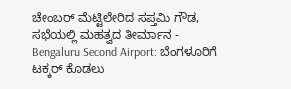ಚೇಂಬರ್ ಮೆಟ್ಟಿಲೇರಿದ ಸಪ್ತಮಿ ಗೌಡ, ಸಭೆಯಲ್ಲಿ ಮಹತ್ವದ ತೀರ್ಮಾನ -
Bengaluru Second Airport: ಬೆಂಗಳೂರಿಗೆ ಟಕ್ಕರ್ ಕೊಡಲು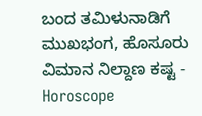ಬಂದ ತಮಿಳುನಾಡಿಗೆ ಮುಖಭಂಗ, ಹೊಸೂರು ವಿಮಾನ ನಿಲ್ದಾಣ ಕಷ್ಟ -
Horoscope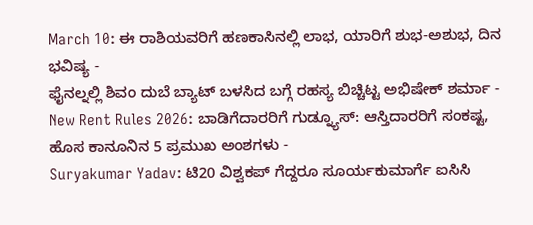March 10: ಈ ರಾಶಿಯವರಿಗೆ ಹಣಕಾಸಿನಲ್ಲಿ ಲಾಭ, ಯಾರಿಗೆ ಶುಭ-ಅಶುಭ, ದಿನ ಭವಿಷ್ಯ -
ಫೈನಲ್ನಲ್ಲಿ ಶಿವಂ ದುಬೆ ಬ್ಯಾಟ್ ಬಳಸಿದ ಬಗ್ಗೆ ರಹಸ್ಯ ಬಿಚ್ಚಿಟ್ಟ ಅಭಿಷೇಕ್ ಶರ್ಮಾ -
New Rent Rules 2026: ಬಾಡಿಗೆದಾರರಿಗೆ ಗುಡ್ನ್ಯೂಸ್: ಆಸ್ತಿದಾರರಿಗೆ ಸಂಕಷ್ಟ, ಹೊಸ ಕಾನೂನಿನ 5 ಪ್ರಮುಖ ಅಂಶಗಳು -
Suryakumar Yadav: ಟಿ20 ವಿಶ್ವಕಪ್ ಗೆದ್ದರೂ ಸೂರ್ಯಕುಮಾರ್ಗೆ ಐಸಿಸಿ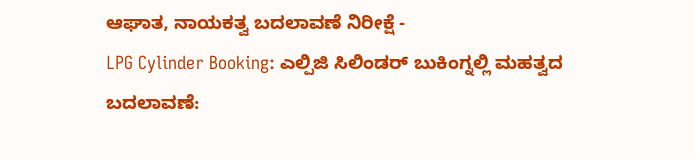ಆಘಾತ, ನಾಯಕತ್ವ ಬದಲಾವಣೆ ನಿರೀಕ್ಷೆ -
LPG Cylinder Booking: ಎಲ್ಪಿಜಿ ಸಿಲಿಂಡರ್ ಬುಕಿಂಗ್ನಲ್ಲಿ ಮಹತ್ವದ ಬದಲಾವಣೆ: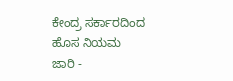ಕೇಂದ್ರ ಸರ್ಕಾರದಿಂದ ಹೊಸ ನಿಯಮ ಜಾರಿ -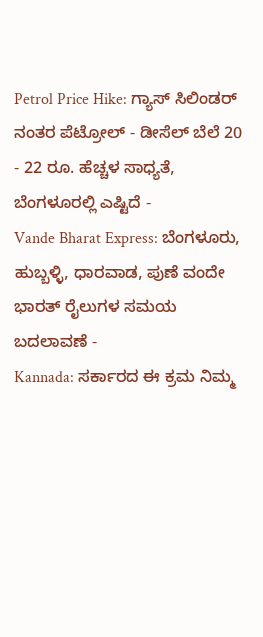Petrol Price Hike: ಗ್ಯಾಸ್ ಸಿಲಿಂಡರ್ ನಂತರ ಪೆಟ್ರೋಲ್ - ಡೀಸೆಲ್ ಬೆಲೆ 20 - 22 ರೂ. ಹೆಚ್ಚಳ ಸಾಧ್ಯತೆ, ಬೆಂಗಳೂರಲ್ಲಿ ಎಷ್ಟಿದೆ -
Vande Bharat Express: ಬೆಂಗಳೂರು, ಹುಬ್ಬಳ್ಳಿ, ಧಾರವಾಡ, ಪುಣೆ ವಂದೇ ಭಾರತ್ ರೈಲುಗಳ ಸಮಯ ಬದಲಾವಣೆ -
Kannada: ಸರ್ಕಾರದ ಈ ಕ್ರಮ ನಿಮ್ಮ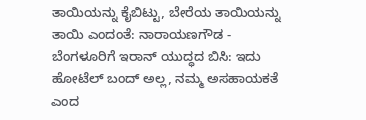ತಾಯಿಯನ್ನು ಕೈಬಿಟ್ಟು, ಬೇರೆಯ ತಾಯಿಯನ್ನು ತಾಯಿ ಎಂದಂತೆ: ನಾರಾಯಣಗೌಡ -
ಬೆಂಗಳೂರಿಗೆ ಇರಾನ್ ಯುದ್ಧದ ಬಿಸಿ: ಇದು ಹೋಟೆಲ್ ಬಂದ್ ಅಲ್ಲ, ನಮ್ಮ ಅಸಹಾಯಕತೆ ಎಂದ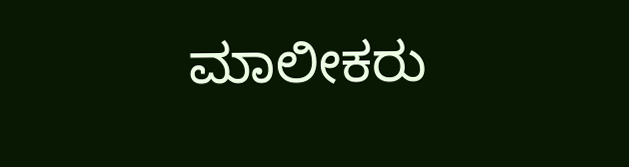ಮಾಲೀಕರು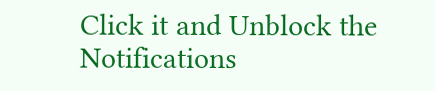Click it and Unblock the Notifications